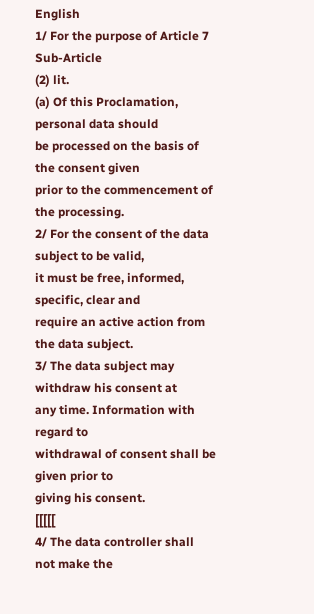English
1/ For the purpose of Article 7 Sub-Article
(2) lit.
(a) Of this Proclamation, personal data should
be processed on the basis of the consent given
prior to the commencement of the processing.
2/ For the consent of the data subject to be valid,
it must be free, informed, specific, clear and
require an active action from the data subject.
3/ The data subject may withdraw his consent at
any time. Information with regard to
withdrawal of consent shall be given prior to
giving his consent.
[[[[[
4/ The data controller shall not make the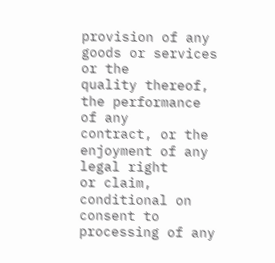provision of any goods or services or the
quality thereof, the performance of any
contract, or the enjoyment of any legal right
or claim, conditional on consent to
processing of any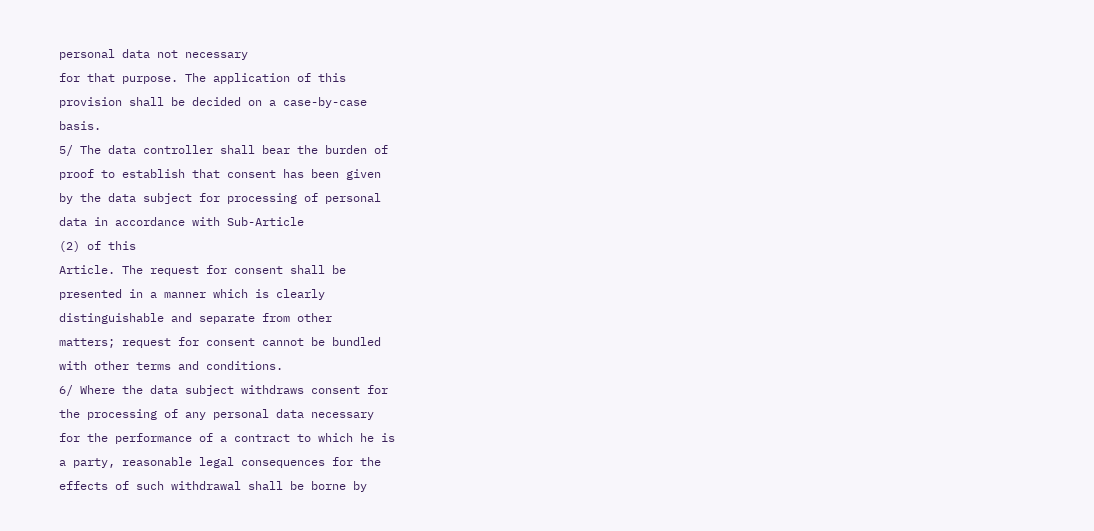personal data not necessary
for that purpose. The application of this
provision shall be decided on a case-by-case
basis.
5/ The data controller shall bear the burden of
proof to establish that consent has been given
by the data subject for processing of personal
data in accordance with Sub-Article
(2) of this
Article. The request for consent shall be
presented in a manner which is clearly
distinguishable and separate from other
matters; request for consent cannot be bundled
with other terms and conditions.
6/ Where the data subject withdraws consent for
the processing of any personal data necessary
for the performance of a contract to which he is
a party, reasonable legal consequences for the
effects of such withdrawal shall be borne by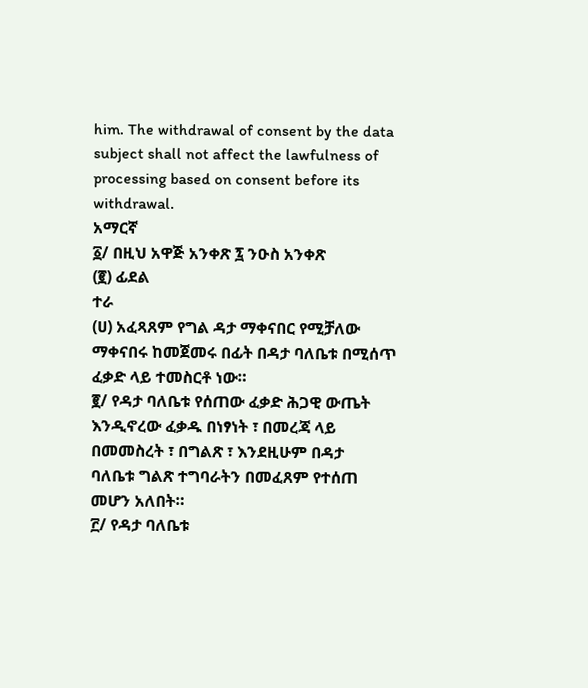him. The withdrawal of consent by the data
subject shall not affect the lawfulness of
processing based on consent before its
withdrawal.
አማርኛ
፩/ በዚህ አዋጅ አንቀጽ ፯ ንዑስ አንቀጽ
(፪) ፊደል
ተራ
(ሀ) አፈጻጸም የግል ዳታ ማቀናበር የሚቻለው
ማቀናበሩ ከመጀመሩ በፊት በዳታ ባለቤቱ በሚሰጥ
ፈቃድ ላይ ተመስርቶ ነው።
፪/ የዳታ ባለቤቱ የሰጠው ፈቃድ ሕጋዊ ውጤት
እንዲኖረው ፈቃዱ በነፃነት ፣ በመረጃ ላይ
በመመስረት ፣ በግልጽ ፣ እንደዚሁም በዳታ
ባለቤቱ ግልጽ ተግባራትን በመፈጸም የተሰጠ
መሆን አለበት።
፫/ የዳታ ባለቤቱ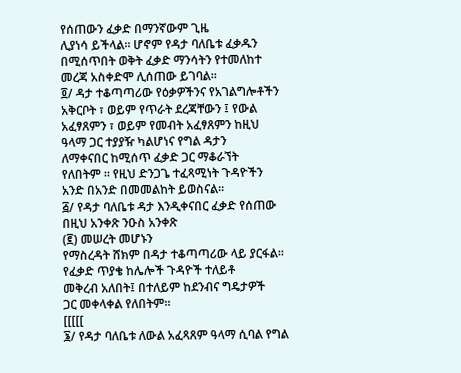የሰጠውን ፈቃድ በማንኛውም ጊዜ
ሊያነሳ ይችላል። ሆኖም የዳታ ባለቤቱ ፈቃዱን
በሚሰጥበት ወቅት ፈቃድ ማንሳትን የተመለከተ
መረጃ አስቀድሞ ሊሰጠው ይገባል።
፬/ ዳታ ተቆጣጣሪው የዕቃዎችንና የአገልግሎቶችን
አቅርቦት ፣ ወይም የጥራት ደረጃቸውን ፤ የውል
አፈፃጸምን ፣ ወይም የመብት አፈፃጸምን ከዚህ
ዓላማ ጋር ተያያዥ ካልሆነና የግል ዳታን
ለማቀናበር ከሚሰጥ ፈቃድ ጋር ማቆራኘት
የለበትም ። የዚህ ድንጋጌ ተፈጻሚነት ጉዳዮችን
አንድ በአንድ በመመልከት ይወስናል።
፭/ የዳታ ባለቤቱ ዳታ እንዲቀናበር ፈቃድ የሰጠው
በዚህ አንቀጽ ንዑስ አንቀጽ
(፪) መሠረት መሆኑን
የማስረዳት ሸክም በዳታ ተቆጣጣሪው ላይ ያርፋል።
የፈቃድ ጥያቄ ከሌሎች ጉዳዮች ተለይቶ
መቅረብ አለበት፤ በተለይም ከደንብና ግዴታዎች
ጋር መቀላቀል የለበትም።
[[[[[
፮/ የዳታ ባለቤቱ ለውል አፈጻጸም ዓላማ ሲባል የግል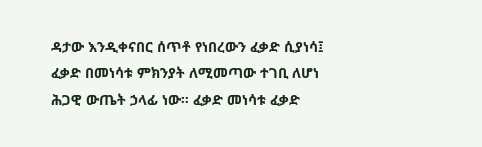ዳታው እንዲቀናበር ሰጥቶ የነበረውን ፈቃድ ሲያነሳ፤
ፈቃድ በመነሳቱ ምክንያት ለሚመጣው ተገቢ ለሆነ
ሕጋዊ ውጤት ኃላፊ ነው። ፈቃድ መነሳቱ ፈቃድ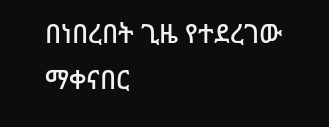በነበረበት ጊዜ የተደረገው ማቀናበር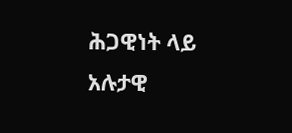ሕጋዊነት ላይ
አሉታዊ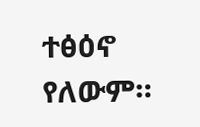ተፅዕኖ የለውም።